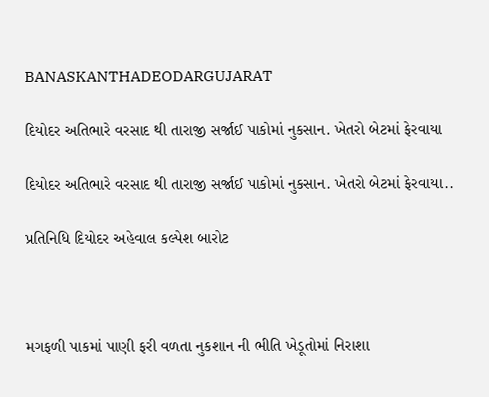BANASKANTHADEODARGUJARAT

દિયોદર અતિભારે વરસાદ થી તારાજી સર્જાઈ પાકોમાં નુકસાન. ખેતરો બેટમાં ફેરવાયા

દિયોદર અતિભારે વરસાદ થી તારાજી સર્જાઈ પાકોમાં નુકસાન. ખેતરો બેટમાં ફેરવાયા..

પ્રતિનિધિ દિયોદર અહેવાલ કલ્પેશ બારોટ



મગફળી પાકમાં પાણી ફરી વળતા નુકશાન ની ભીતિ ખેડૂતોમાં નિરાશા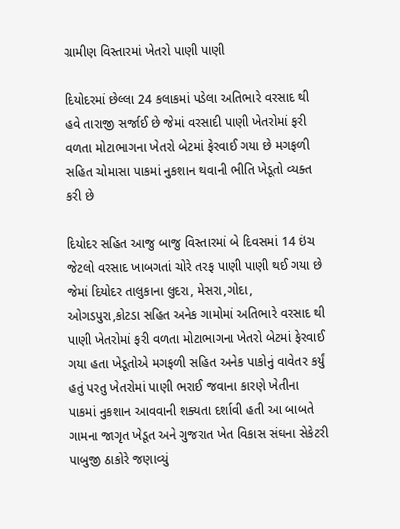ગ્રામીણ વિસ્તારમાં ખેતરો પાણી પાણી

દિયોદરમાં છેલ્લા 24 કલાકમાં પડેલા અતિભારે વરસાદ થી હવે તારાજી સર્જાઈ છે જેમાં વરસાદી પાણી ખેતરોમાં ફરી વળતા મોટાભાગના ખેતરો બેટમાં ફેરવાઈ ગયા છે મગફળી સહિત ચોમાસા પાકમાં નુકશાન થવાની ભીતિ ખેડૂતો વ્યક્ત કરી છે

દિયોદર સહિત આજુ બાજુ વિસ્તારમાં બે દિવસમાં 14 ઇંચ જેટલો વરસાદ ખાબગતાં ચોરે તરફ પાણી પાણી થઈ ગયા છે જેમાં દિયોદર તાલુકાના લુદરા, મેસરા,ગોદા, ઓગડપુરા,કોટડા સહિત અનેક ગામોમાં અતિભારે વરસાદ થી પાણી ખેતરોમાં ફરી વળતા મોટાભાગના ખેતરો બેટમાં ફેરવાઈ ગયા હતા ખેડૂતોએ મગફળી સહિત અનેક પાકોનું વાવેતર કર્યું હતું પરતુ ખેતરોમાં પાણી ભરાઈ જવાના કારણે ખેતીના પાકમાં નુકશાન આવવાની શક્યતા દર્શાવી હતી આ બાબતે ગામના જાગૃત ખેડૂત અને ગુજરાત ખેત વિકાસ સંઘના સેકેટરી પાબુજી ઠાકોરે જણાવ્યું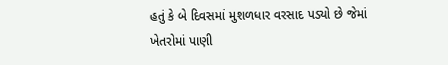હતું કે બે દિવસમાં મુશળધાર વરસાદ પડ્યો છે જેમાં ખેતરોમાં પાણી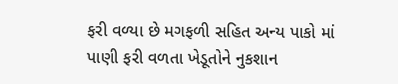ફરી વળ્યા છે મગફળી સહિત અન્ય પાકો માં પાણી ફરી વળતા ખેડૂતોને નુકશાન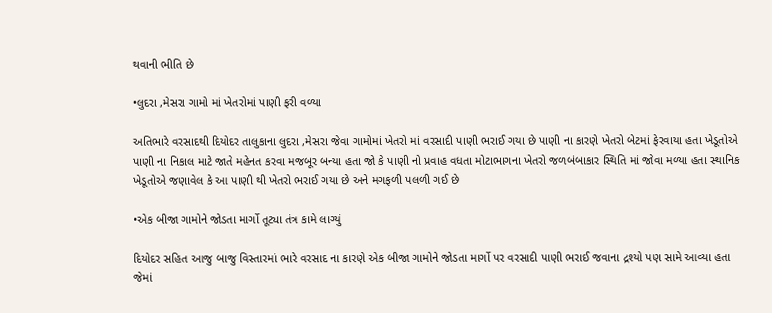થવાની ભીતિ છે

•લુદરા ,મેસરા ગામો માં ખેતરોમાં પાણી ફરી વળ્યા

અતિભારે વરસાદથી દિયોદર તાલુકાના લુદરા ,મેસરા જેવા ગામોમાં ખેતરો માં વરસાદી પાણી ભરાઈ ગયા છે પાણી ના કારણે ખેતરો બેટમાં ફેરવાયા હતા ખેડૂતોએ પાણી ના નિકાલ માટે જાતે મહેનત કરવા મજબૂર બન્યા હતા જો કે પાણી નો પ્રવાહ વધતા મોટાભાગના ખેતરો જળબંબાકાર સ્થિતિ માં જોવા મળ્યા હતા સ્થાનિક ખેડૂતોએ જણાવેલ કે આ પાણી થી ખેતરો ભરાઈ ગયા છે અને મગફળી પલળી ગઈ છે

•એક બીજા ગામોને જોડતા માર્ગો તૂટ્યા તંત્ર કામે લાગ્યું

દિયોદર સહિત આજુ બાજુ વિસ્તારમાં ભારે વરસાદ ના કારણે એક બીજા ગામોને જોડતા માર્ગો પર વરસાદી પાણી ભરાઈ જવાના દ્રશ્યો પણ સામે આવ્યા હતા જેમાં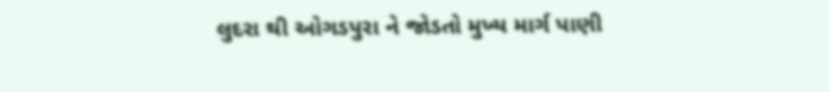લુદરા થી ઓગડપુરા ને જોડતો મુખ્ય માર્ગ પાણી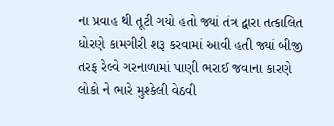ના પ્રવાહ થી તૂટી ગયો હતો જ્યાં તંત્ર દ્વારા તત્કાલિત ધોરણે કામગીરી શરૂ કરવામાં આવી હતી જ્યાં બીજી તરફ રેલ્વે ગરનાળામાં પાણી ભરાઈ જવાના કારણે લોકો ને ભારે મુશ્કેલી વેઠવી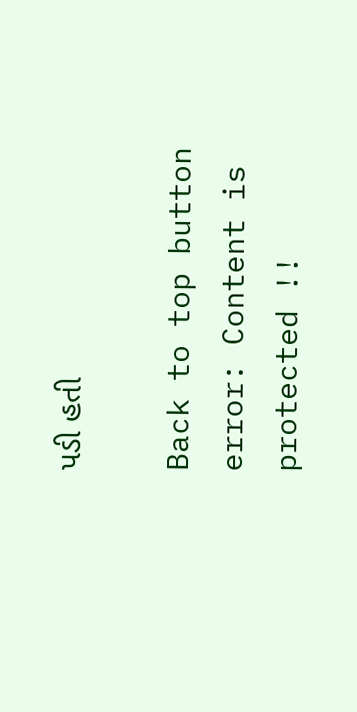પડી હતી

Back to top button
error: Content is protected !!